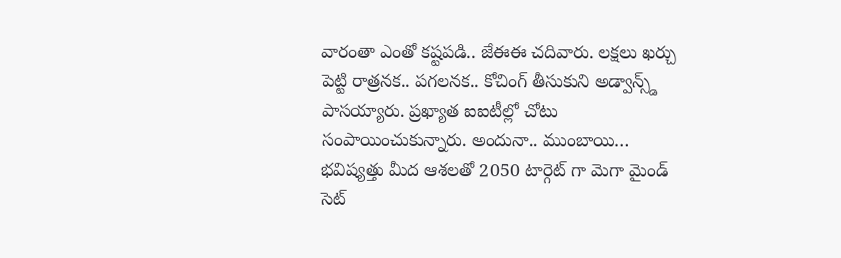వారంతా ఎంతో కష్టపడి.. జేఈఈ చదివారు. లక్షలు ఖర్చు పెట్టి రాత్రనక.. పగలనక.. కోచింగ్ తీసుకుని అడ్వాన్స్డ్ పాసయ్యారు. ప్రఖ్యాత ఐఐటీల్లో చోటు సంపాయించుకున్నారు. అందునా.. ముంబాయి…
భవిష్యత్తు మీద ఆశలతో 2050 టార్గెట్ గా మెగా మైండ్ సెట్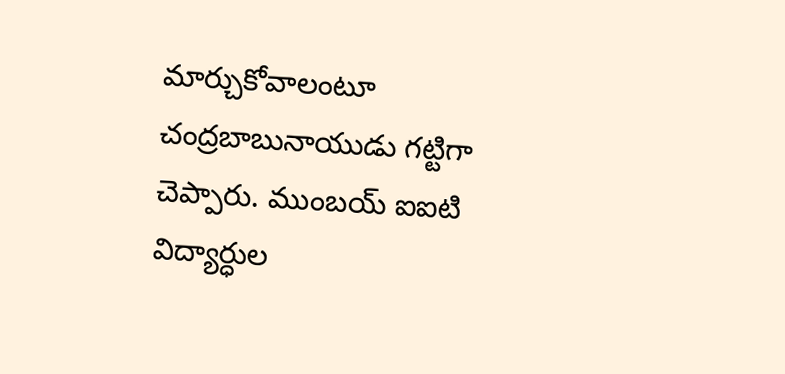మార్చుకోవాలంటూ చంద్రబాబునాయుడు గట్టిగా చెప్పారు. ముంబయ్ ఐఐటి విద్యార్ధుల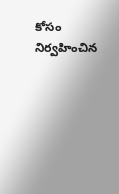కోసం నిర్వహించిన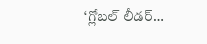‘గ్లోబల్ లీడర్…